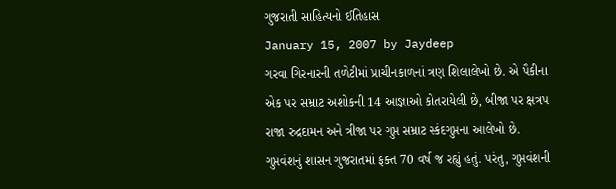ગુજરાતી સાહિત્યનો ઈતિહાસ
January 15, 2007 by Jaydeep
ગરવા ગિરનારની તળેટીમાં પ્રાચીનકાળનાં ત્રણ શિલાલેખો છે. એ પૈકીના એક પર સમ્રાટ અશોકની 14 આજ્ઞાઓ કોતરાયેલી છે, બીજા પર ક્ષત્રપ રાજા રુદ્રદામન અને ત્રીજા પર ગુપ્ત સમ્રાટ સ્કંદગુપ્તના આલેખો છે. ગુપ્તવંશનું શાસન ગુજરાતમાં ફક્ત 70 વર્ષ જ રહ્યું હતું. પરંતુ, ગુપ્તવંશની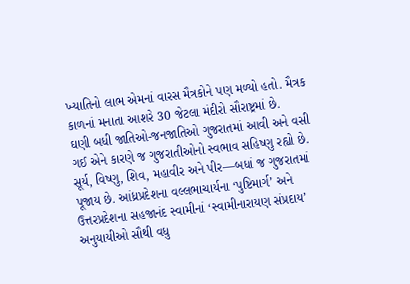ખ્યાતિનો લાભ એમનાં વારસ મૈત્રકોને પણ મળ્યો હતો. મૈત્રક કાળનાં મનાતા આશરે 30 જેટલા મંદીરો સૌરાષ્ટ્રમાં છે.
ઘણી બધી જાતિઓ-જનજાતિઓ ગુજરાતમાં આવી અને વસી ગઈ એને કારણે જ ગુજરાતીઓનો સ્વભાવ સહિષ્ણુ રહ્યો છે. સૂર્ય, વિષ્ણુ, શિવ, મહાવીર અને પીર—બધાં જ ગુજરાતમાં પૂજાય છે. આંધ્રપ્રદેશના વલ્લભાચાર્યના ‘પુષ્ટિમાર્ગ’ અને ઉત્તરપ્રદેશના સહજાનંદ સ્વામીનાં ‘સ્વામીનારાયણ સંપ્રદાય’ અનુયાયીઓ સૌથી વધુ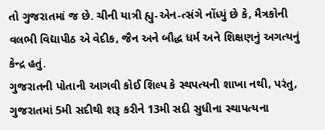તો ગુજરાતમાં જ છે. ચીની યાત્રી હ્યુ-એન-ત્સંગે નોંધ્યું છે કે, મૈત્રકોની વલભી વિદ્યાપીઠ એ વેદીક, જૈન અને બૌદ્ધ ધર્મ અને શિક્ષણનું અગત્યનું કેન્દ્ર હતું.
ગુજરાતની પોતાની આગવી કોઈ શિલ્પ કે સ્થપત્યની શાખા નથી, પરંતુ, ગુજરાતમાં 5મી સદીથી શરૂ કરીને 13મી સદી સુધીના સ્થાપત્યના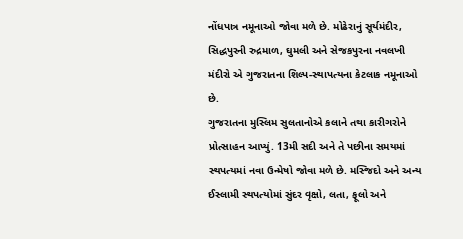નોંધપાત્ર નમૂનાઓ જોવા મળે છે. મોઢેરાનું સૂર્યમંદીર, સિદ્ધપુરની રુદ્રમાળ, ઘુમલી અને સેજકપુરના નવલખી મંદીરો એ ગુજરાતના શિલ્પ-સ્થાપત્યના કેટલાક નમૂનાઓ છે.
ગુજરાતના મુસ્લિમ સુલતાનોએ કલાને તથા કારીગરોને પ્રોત્સાહન આપ્યું. 13મી સદી અને તે પછીના સમયમાં સ્થપત્યમાં નવા ઉન્મેષો જોવા મળે છે. મસ્જિદો અને અન્ય ઈસ્લામી સ્થપત્યોમાં સુંદર વૃક્ષો, લતા, ફૂલો અને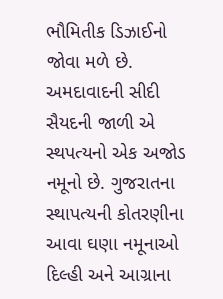ભૌમિતીક ડિઝાઈનો જોવા મળે છે. અમદાવાદની સીદી સૈયદની જાળી એ સ્થપત્યનો એક અજોડ નમૂનો છે. ગુજરાતના સ્થાપત્યની કોતરણીના આવા ઘણા નમૂનાઓ દિલ્હી અને આગ્રાના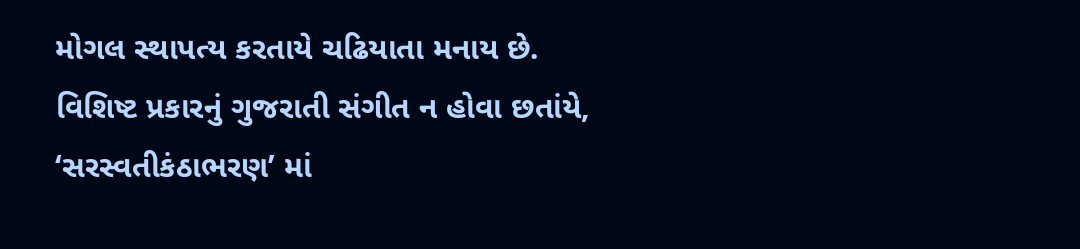મોગલ સ્થાપત્ય કરતાયે ચઢિયાતા મનાય છે.
વિશિષ્ટ પ્રકારનું ગુજરાતી સંગીત ન હોવા છતાંયે, ‘સરસ્વતીકંઠાભરણ’ માં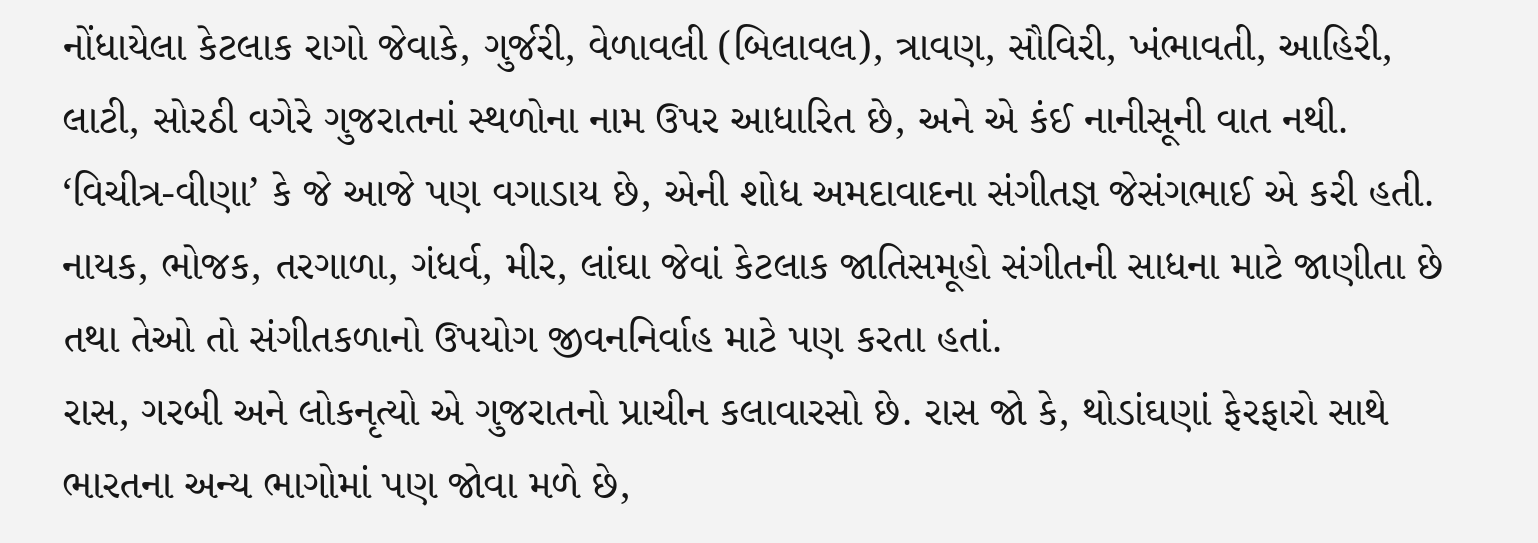નોંધાયેલા કેટલાક રાગો જેવાકે, ગુર્જરી, વેળાવલી (બિલાવલ), ત્રાવણ, સૌવિરી, ખંભાવતી, આહિરી, લાટી, સોરઠી વગેરે ગુજરાતનાં સ્થળોના નામ ઉપર આધારિત છે, અને એ કંઈ નાનીસૂની વાત નથી. ‘વિચીત્ર-વીણા’ કે જે આજે પણ વગાડાય છે, એની શોધ અમદાવાદના સંગીતજ્ઞ જેસંગભાઈ એ કરી હતી. નાયક, ભોજક, તરગાળા, ગંધર્વ, મીર, લાંઘા જેવાં કેટલાક જાતિસમૂહો સંગીતની સાધના માટે જાણીતા છે તથા તેઓ તો સંગીતકળાનો ઉપયોગ જીવનનિર્વાહ માટે પણ કરતા હતાં.
રાસ, ગરબી અને લોકનૃત્યો એ ગુજરાતનો પ્રાચીન કલાવારસો છે. રાસ જો કે, થોડાંઘણાં ફેરફારો સાથે ભારતના અન્ય ભાગોમાં પણ જોવા મળે છે,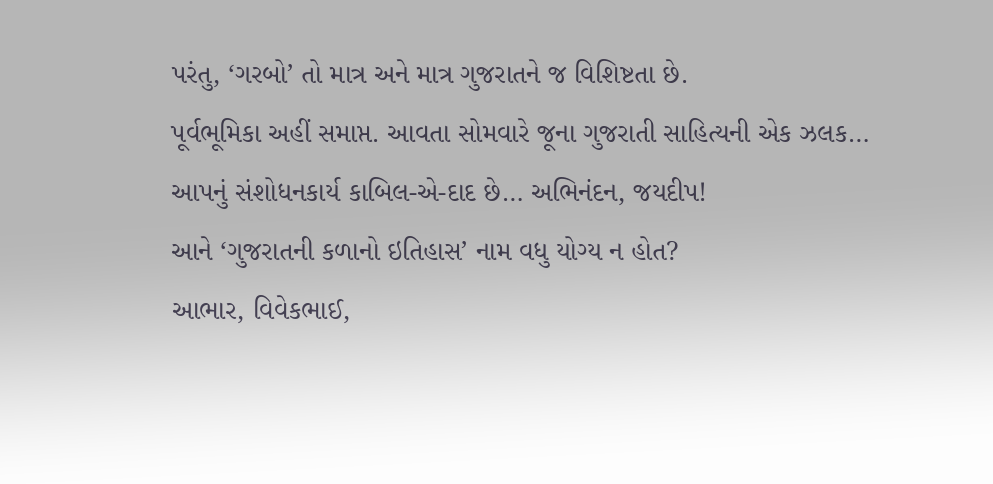પરંતુ, ‘ગરબો’ તો માત્ર અને માત્ર ગુજરાતને જ વિશિષ્ટતા છે.
પૂર્વભૂમિકા અહીં સમાપ્ત. આવતા સોમવારે જૂના ગુજરાતી સાહિત્યની એક ઝલક…
આપનું સંશોધનકાર્ય કાબિલ-એ-દાદ છે… અભિનંદન, જયદીપ!
આને ‘ગુજરાતની કળાનો ઇતિહાસ’ નામ વધુ યોગ્ય ન હોત?
આભાર, વિવેકભાઈ,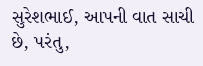સુરેશભાઈ, આપની વાત સાચી છે, પરંતુ,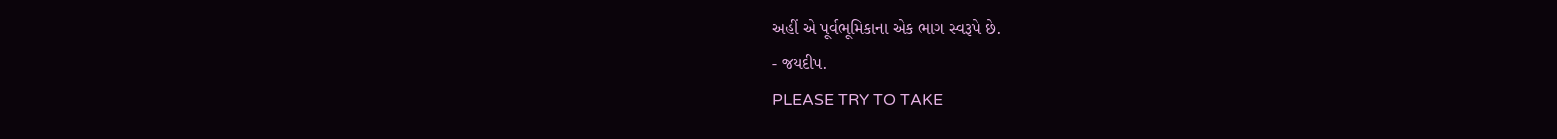અહીં એ પૂર્વભૂમિકાના એક ભાગ સ્વરૂપે છે.
- જયદીપ.
PLEASE TRY TO TAKE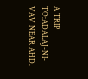A TRIP TO:ADALAJ-NI-VAV NEAR AHD.